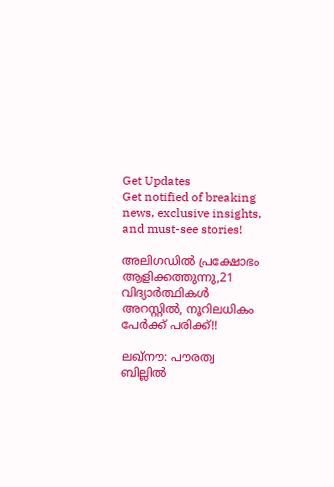Get Updates
Get notified of breaking news, exclusive insights, and must-see stories!

അലിഗഡില്‍ പ്രക്ഷോഭം ആളിക്കത്തുന്നു,21 വിദ്യാര്‍ത്ഥികള്‍ അറസ്റ്റില്‍, നൂറിലധികം പേര്‍ക്ക് പരിക്ക്!!

ലഖ്‌നൗ: പൗരത്വ ബില്ലില്‍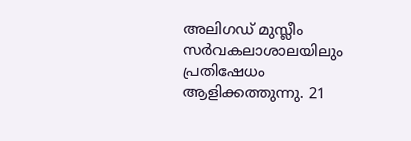അലിഗഡ് മുസ്ലീം സര്‍വകലാശാലയിലും പ്രതിഷേധം ആളിക്കത്തുന്നു. 21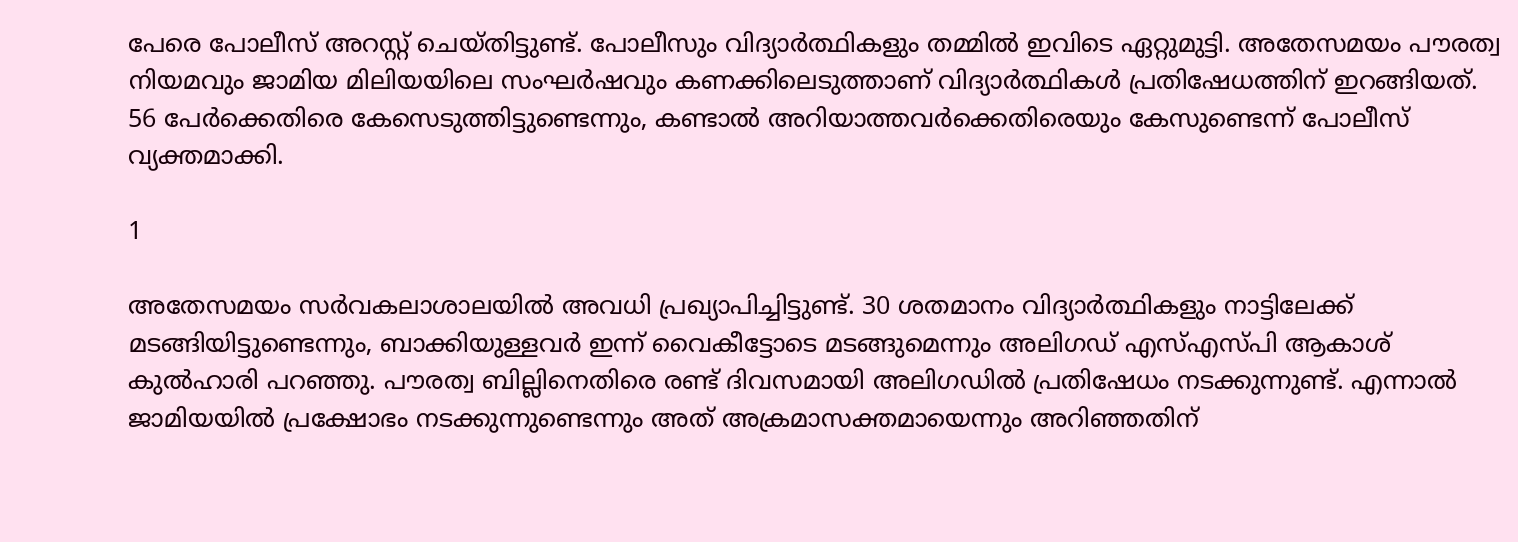പേരെ പോലീസ് അറസ്റ്റ് ചെയ്തിട്ടുണ്ട്. പോലീസും വിദ്യാര്‍ത്ഥികളും തമ്മില്‍ ഇവിടെ ഏറ്റുമുട്ടി. അതേസമയം പൗരത്വ നിയമവും ജാമിയ മിലിയയിലെ സംഘര്‍ഷവും കണക്കിലെടുത്താണ് വിദ്യാര്‍ത്ഥികള്‍ പ്രതിഷേധത്തിന് ഇറങ്ങിയത്. 56 പേര്‍ക്കെതിരെ കേസെടുത്തിട്ടുണ്ടെന്നും, കണ്ടാല്‍ അറിയാത്തവര്‍ക്കെതിരെയും കേസുണ്ടെന്ന് പോലീസ് വ്യക്തമാക്കി.

1

അതേസമയം സര്‍വകലാശാലയില്‍ അവധി പ്രഖ്യാപിച്ചിട്ടുണ്ട്. 30 ശതമാനം വിദ്യാര്‍ത്ഥികളും നാട്ടിലേക്ക് മടങ്ങിയിട്ടുണ്ടെന്നും, ബാക്കിയുള്ളവര്‍ ഇന്ന് വൈകീട്ടോടെ മടങ്ങുമെന്നും അലിഗഡ് എസ്എസ്പി ആകാശ് കുല്‍ഹാരി പറഞ്ഞു. പൗരത്വ ബില്ലിനെതിരെ രണ്ട് ദിവസമായി അലിഗഡില്‍ പ്രതിഷേധം നടക്കുന്നുണ്ട്. എന്നാല്‍ ജാമിയയില്‍ പ്രക്ഷോഭം നടക്കുന്നുണ്ടെന്നും അത് അക്രമാസക്തമായെന്നും അറിഞ്ഞതിന്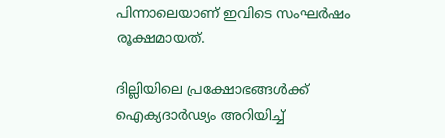പിന്നാലെയാണ് ഇവിടെ സംഘര്‍ഷം രൂക്ഷമായത്.

ദില്ലിയിലെ പ്രക്ഷോഭങ്ങള്‍ക്ക് ഐക്യദാര്‍ഢ്യം അറിയിച്ച്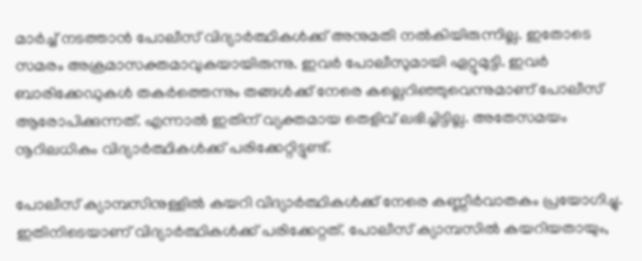മാര്‍ച്ച് നടത്താന്‍ പോലീസ് വിദ്യാര്‍ത്ഥികള്‍ക്ക് അനുമതി നല്‍കിയിരുന്നില്ല. ഇതോടെ സമരം അക്രമാസക്തമാവുകയായിരുന്നു. ഇവര്‍ പോലീസുമായി ഏറ്റുമുട്ടി. ഇവര്‍ ബാരിക്കേഡുകള്‍ തകര്‍ത്തെന്നും തങ്ങള്‍ക്ക് നേരെ കല്ലെറിഞ്ഞുവെന്നുമാണ് പോലീസ് ആരോപിക്കുന്നത്. എന്നാല്‍ ഇതിന് വ്യക്തമായ തെളിവ് ലഭിച്ചിട്ടില്ല. അതേസമയം നൂറിലധികം വിദ്യാര്‍ത്ഥികള്‍ക്ക് പരിക്കേറ്റിട്ടുണ്ട്.

പോലീസ് ക്യാമ്പസിനുള്ളില്‍ കയറി വിദ്യാര്‍ത്ഥികള്‍ക്ക് നേരെ കണ്ണീര്‍വാതകം പ്രയോഗിച്ചു. ഇതിനിടെയാണ് വിദ്യാര്‍ത്ഥികള്‍ക്ക് പരിക്കേറ്റത്. പോലീസ് ക്യാമ്പസില്‍ കയറിയതായും,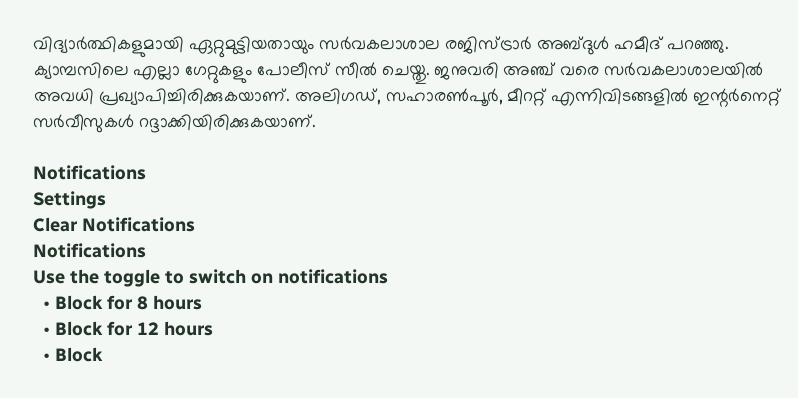വിദ്യാര്‍ത്ഥികളുമായി ഏറ്റുമുട്ടിയതായും സര്‍വകലാശാല രജിസ്ട്രാര്‍ അബ്ദുള്‍ ഹമീദ് പറഞ്ഞു. ക്യാമ്പസിലെ എല്ലാ ഗേറ്റുകളും പോലീസ് സീല്‍ ചെയ്തു. ജനുവരി അഞ്ച് വരെ സര്‍വകലാശാലയില്‍ അവധി പ്രഖ്യാപിച്ചിരിക്കുകയാണ്. അലിഗഡ്, സഹാരണ്‍പൂര്‍, മീററ്റ് എന്നിവിടങ്ങളില്‍ ഇന്റര്‍നെറ്റ് സര്‍വീസുകള്‍ റദ്ദാക്കിയിരിക്കുകയാണ്.

Notifications
Settings
Clear Notifications
Notifications
Use the toggle to switch on notifications
  • Block for 8 hours
  • Block for 12 hours
  • Block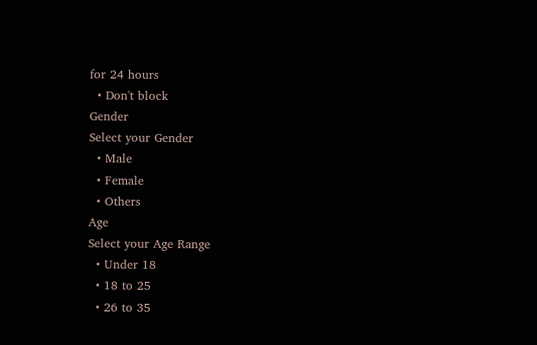for 24 hours
  • Don't block
Gender
Select your Gender
  • Male
  • Female
  • Others
Age
Select your Age Range
  • Under 18
  • 18 to 25
  • 26 to 35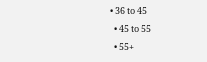• 36 to 45
  • 45 to 55
  • 55+